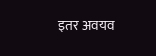इतर अवयव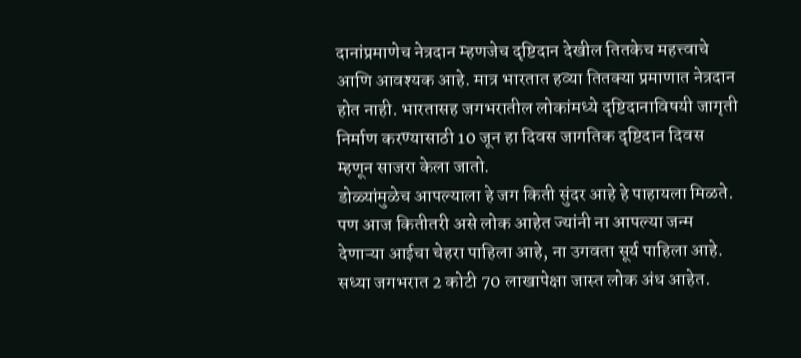दानांप्रमाणेच नेत्रदान म्हणजेच दृष्टिदान देखील तितकेच महत्त्वाचे आणि आवश्यक आहे. मात्र भारतात हव्या तितक्या प्रमाणात नेत्रदान होत नाही. भारतासह जगभरातील लोकांमध्ये दृष्टिदानाविषयी जागृती निर्माण करण्यासाठी 10 जून हा दिवस जागतिक दृष्टिदान दिवस म्हणून साजरा केला जातो.
डोळ्यांमुळेच आपल्याला हे जग किती सुंदर आहे हे पाहायला मिळते. पण आज कितीतरी असे लोक आहेत ज्यांनी ना आपल्या जन्म देणाऱ्या आईचा चेहरा पाहिला आहे, ना उगवता सूर्य पाहिला आहे. सध्या जगभरात 2 कोटी 70 लाखापेक्षा जास्त लोक अंध आहेत.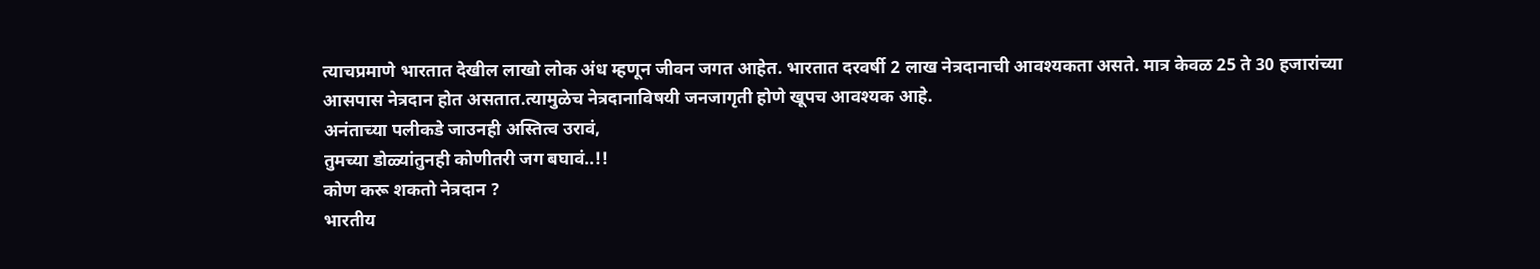त्याचप्रमाणे भारतात देखील लाखो लोक अंध म्हणून जीवन जगत आहेत. भारतात दरवर्षी 2 लाख नेत्रदानाची आवश्यकता असते. मात्र केवळ 25 ते 30 हजारांच्या आसपास नेत्रदान होत असतात.त्यामुळेच नेत्रदानाविषयी जनजागृती होणे खूपच आवश्यक आहे.
अनंताच्या पलीकडे जाउनही अस्तित्व उरावं,
तुमच्या डोळ्यांतुनही कोणीतरी जग बघावं..!!
कोण करू शकतो नेत्रदान ?
भारतीय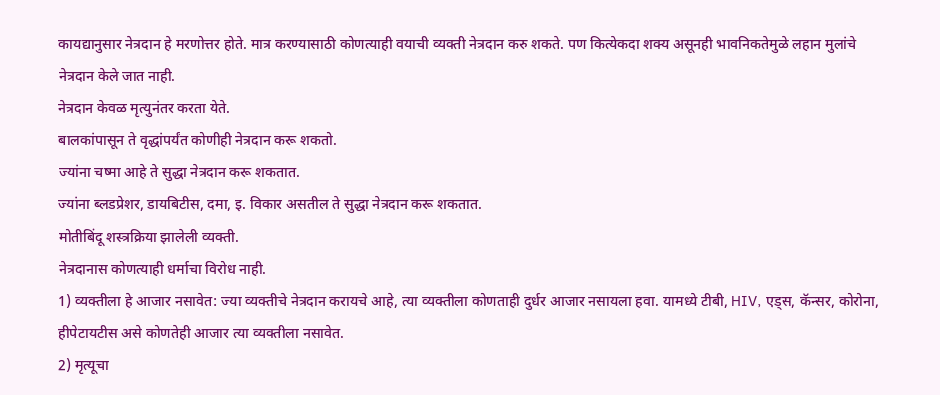कायद्यानुसार नेत्रदान हे मरणोत्तर होते. मात्र करण्यासाठी कोणत्याही वयाची व्यक्ती नेत्रदान करु शकते. पण कित्येकदा शक्य असूनही भावनिकतेमुळे लहान मुलांचे नेत्रदान केले जात नाही.
नेत्रदान केवळ मृत्युनंतर करता येते.
बालकांपासून ते वृद्धांपर्यंत कोणीही नेत्रदान करू शकतो.
ज्यांना चष्मा आहे ते सुद्धा नेत्रदान करू शकतात.
ज्यांना ब्लडप्रेशर, डायबिटीस, दमा, इ. विकार असतील ते सुद्धा नेत्रदान करू शकतात.
मोतीबिंदू शस्त्रक्रिया झालेली व्यक्ती.
नेत्रदानास कोणत्याही धर्माचा विरोध नाही.
1) व्यक्तीला हे आजार नसावेत: ज्या व्यक्तीचे नेत्रदान करायचे आहे, त्या व्यक्तीला कोणताही दुर्धर आजार नसायला हवा. यामध्ये टीबी, HIV, एड्स, कॅन्सर, कोरोना, हीपेटायटीस असे कोणतेही आजार त्या व्यक्तीला नसावेत.
2) मृत्यूचा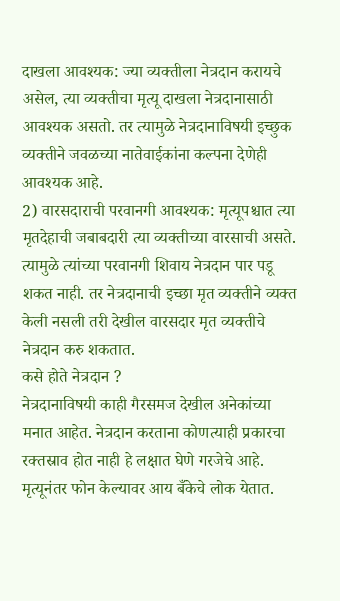दाखला आवश्यक: ज्या व्यक्तीला नेत्रदान करायचे असेल, त्या व्यक्तीचा मृत्यू दाखला नेत्रदानासाठी आवश्यक असतो. तर त्यामुळे नेत्रदानाविषयी इच्छुक व्यक्तीने जवळच्या नातेवाईकांना कल्पना देणेही आवश्यक आहे.
2) वारसदाराची परवानगी आवश्यक: मृत्यूपश्चात त्या मृतदेहाची जबाबदारी त्या व्यक्तीच्या वारसाची असते. त्यामुळे त्यांच्या परवानगी शिवाय नेत्रदान पार पडू शकत नाही. तर नेत्रदानाची इच्छा मृत व्यक्तीने व्यक्त केली नसली तरी देखील वारसदार मृत व्यक्तीचे नेत्रदान करु शकतात.
कसे होते नेत्रदान ?
नेत्रदानाविषयी काही गैरसमज देखील अनेकांच्या मनात आहेत. नेत्रदान करताना कोणत्याही प्रकारचा रक्तस्राव होत नाही हे लक्षात घेणे गरजेचे आहे. मृत्यूनंतर फोन केल्यावर आय बँकेचे लोक येतात.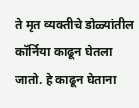ते मृत व्यक्तीचे डोळ्यांतील कॉर्निया काढून घेतला जातो. हे काढून घेताना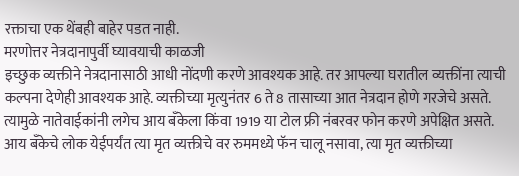रक्ताचा एक थेंबही बाहेर पडत नाही.
मरणोत्तर नेत्रदानापुर्वी घ्यावयाची काळजी
इच्छुक व्यक्तीने नेत्रदानासाठी आधी नोंदणी करणे आवश्यक आहे. तर आपल्या घरातील व्यक्तींना त्याची कल्पना देणेही आवश्यक आहे. व्यक्तीच्या मृत्युनंतर 6 ते 8 तासाच्या आत नेत्रदान होणे गरजेचे असते. त्यामुळे नातेवाईकांनी लगेच आय बँकेला किंवा 1919 या टोल फ्री नंबरवर फोन करणे अपेक्षित असते. आय बँकेचे लोक येईपर्यंत त्या मृत व्यक्तीचे वर रुममध्ये फॅन चालू नसावा, त्या मृत व्यक्तीच्या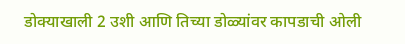डोक्याखाली 2 उशी आणि तिच्या डोळ्यांवर कापडाची ओली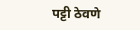पट्टी ठेवणे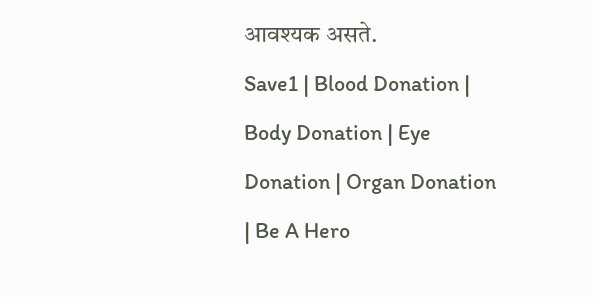आवश्यक असते.
Save1 | Blood Donation | Body Donation | Eye Donation | Organ Donation | Be A Hero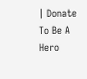| Donate To Be A Hero